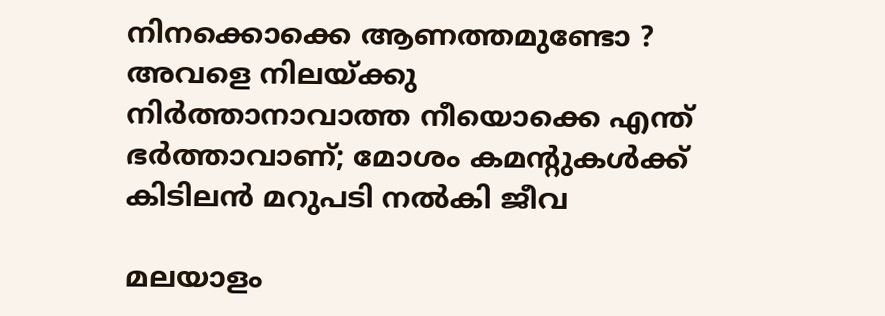നിനക്കൊക്കെ ആണത്തമുണ്ടോ ? അവളെ നിലയ്ക്കു നിര്‍ത്താനാവാത്ത നീയൊക്കെ എന്ത് ഭര്‍ത്താവാണ്; മോശം കമന്റുകള്‍ക്ക് കിടിലന്‍ മറുപടി നല്‍കി ജീവ

മലയാളം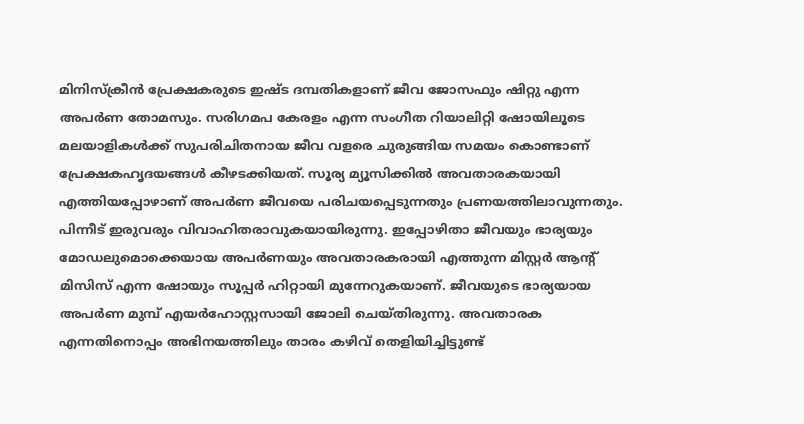മിനിസ്‌ക്രീന്‍ പ്രേക്ഷകരുടെ ഇഷ്ട ദമ്പതികളാണ് ജീവ ജോസഫും ഷിറ്റു എന്ന അപര്‍ണ തോമസും. സരിഗമപ കേരളം എന്ന സംഗീത റിയാലിറ്റി ഷോയിലൂടെ മലയാളികള്‍ക്ക് സുപരിചിതനായ ജീവ വളരെ ചുരുങ്ങിയ സമയം കൊണ്ടാണ് പ്രേക്ഷകഹൃദയങ്ങള്‍ കീഴടക്കിയത്. സൂര്യ മ്യൂസിക്കില്‍ അവതാരകയായി എത്തിയപ്പോഴാണ് അപര്‍ണ ജീവയെ പരിചയപ്പെടുന്നതും പ്രണയത്തിലാവുന്നതും. പിന്നീട് ഇരുവരും വിവാഹിതരാവുകയായിരുന്നു. ഇപ്പോഴിതാ ജീവയും ഭാര്യയും മോഡലുമൊക്കെയായ അപര്‍ണയും അവതാരകരായി എത്തുന്ന മിസ്റ്റര്‍ ആന്റ് മിസിസ് എന്ന ഷോയും സൂപ്പര്‍ ഹിറ്റായി മുന്നേറുകയാണ്. ജീവയുടെ ഭാര്യയായ അപര്‍ണ മുമ്പ് എയര്‍ഹോസ്റ്റസായി ജോലി ചെയ്തിരുന്നു. അവതാരക എന്നതിനൊപ്പം അഭിനയത്തിലും താരം കഴിവ് തെളിയിച്ചിട്ടുണ്ട്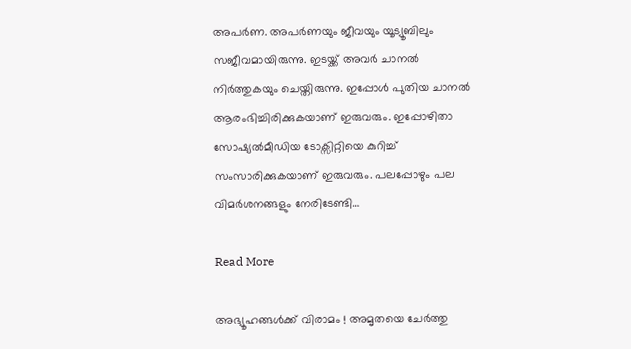അപര്‍ണ. അപര്‍ണയും ജീവയും യൂട്യൂബിലും സജീവമായിരുന്നു. ഇടയ്ക്ക് അവര്‍ ചാനല്‍ നിര്‍ത്തുകയും ചെയ്തിരുന്നു. ഇപ്പോള്‍ പുതിയ ചാനല്‍ ആരംഭിച്ചിരിക്കുകയാണ് ഇരുവരും. ഇപ്പോഴിതാ സോഷ്യല്‍മീഡിയ ടോക്സിറ്റിയെ കുറിച്ച് സംസാരിക്കുകയാണ് ഇരുവരും. പലപ്പോഴും പല വിമര്‍ശനങ്ങളും നേരിടേണ്ടി…

Read More

അഭ്യൂഹങ്ങള്‍ക്ക് വിരാമം ! അമൃതയെ ചേര്‍ത്തു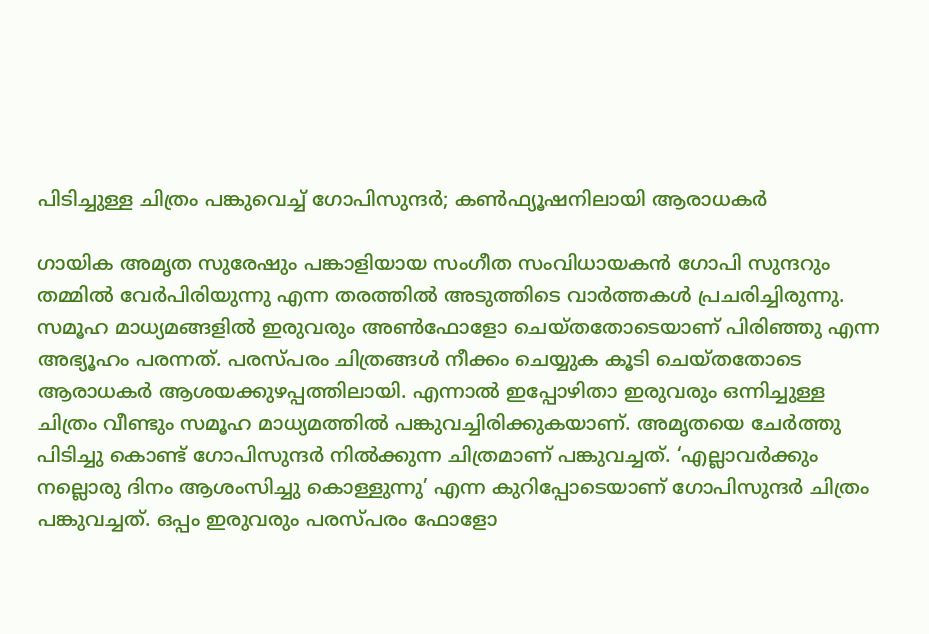പിടിച്ചുള്ള ചിത്രം പങ്കുവെച്ച് ഗോപിസുന്ദര്‍; കണ്‍ഫ്യൂഷനിലായി ആരാധകര്‍

ഗായിക അമൃത സുരേഷും പങ്കാളിയായ സംഗീത സംവിധായകന്‍ ഗോപി സുന്ദറും തമ്മില്‍ വേര്‍പിരിയുന്നു എന്ന തരത്തില്‍ അടുത്തിടെ വാര്‍ത്തകള്‍ പ്രചരിച്ചിരുന്നു. സമൂഹ മാധ്യമങ്ങളില്‍ ഇരുവരും അണ്‍ഫോളോ ചെയ്തതോടെയാണ് പിരിഞ്ഞു എന്ന അഭ്യൂഹം പരന്നത്. പരസ്പരം ചിത്രങ്ങള്‍ നീക്കം ചെയ്യുക കൂടി ചെയ്തതോടെ ആരാധകര്‍ ആശയക്കുഴപ്പത്തിലായി. എന്നാല്‍ ഇപ്പോഴിതാ ഇരുവരും ഒന്നിച്ചുള്ള ചിത്രം വീണ്ടും സമൂഹ മാധ്യമത്തില്‍ പങ്കുവച്ചിരിക്കുകയാണ്. അമൃതയെ ചേര്‍ത്തു പിടിച്ചു കൊണ്ട് ഗോപിസുന്ദര്‍ നില്‍ക്കുന്ന ചിത്രമാണ് പങ്കുവച്ചത്. ‘എല്ലാവര്‍ക്കും നല്ലൊരു ദിനം ആശംസിച്ചു കൊള്ളുന്നു’ എന്ന കുറിപ്പോടെയാണ് ഗോപിസുന്ദര്‍ ചിത്രം പങ്കുവച്ചത്. ഒപ്പം ഇരുവരും പരസ്പരം ഫോളോ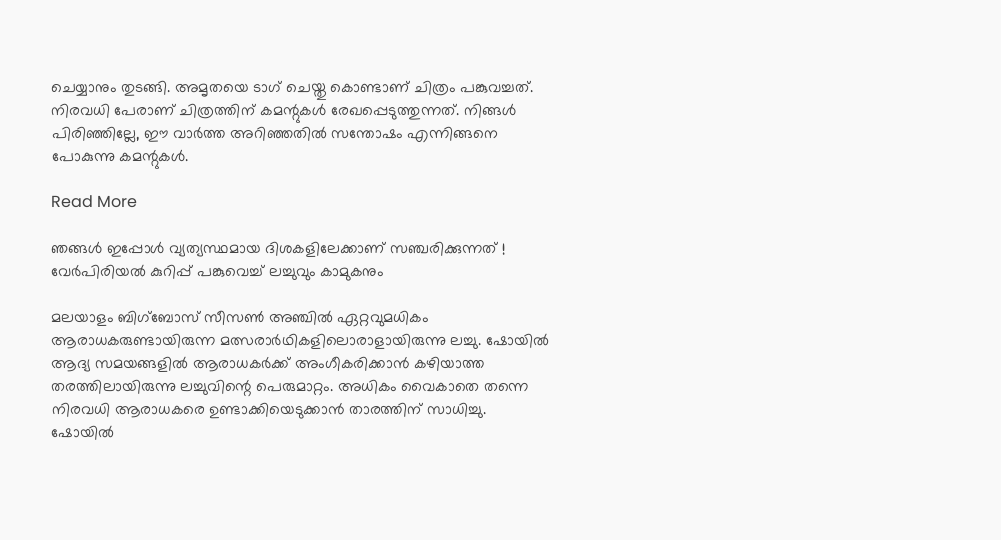ചെയ്യാനും തുടങ്ങി. അമൃതയെ ടാഗ് ചെയ്തു കൊണ്ടാണ് ചിത്രം പങ്കുവച്ചത്. നിരവധി പേരാണ് ചിത്രത്തിന് കമന്റുകള്‍ രേഖപ്പെടുത്തുന്നത്. നിങ്ങള്‍ പിരിഞ്ഞില്ലേ, ഈ വാര്‍ത്ത അറിഞ്ഞതില്‍ സന്തോഷം എന്നിങ്ങനെ പോകുന്നു കമന്റുകള്‍.

Read More

ഞങ്ങള്‍ ഇപ്പോള്‍ വ്യത്യസ്ഥമായ ദിശകളിലേക്കാണ് സഞ്ചരിക്കുന്നത് ! വേര്‍പിരിയല്‍ കുറിപ്പ് പങ്കുവെച്ച് ലച്ചുവും കാമുകനും

മലയാളം ബിഗ്ബോസ് സീസണ്‍ അഞ്ചില്‍ ഏറ്റവുമധികം ആരാധകരുണ്ടായിരുന്ന മത്സരാര്‍ഥികളിലൊരാളായിരുന്നു ലച്ചു. ഷോയില്‍ ആദ്യ സമയങ്ങളില്‍ ആരാധകര്‍ക്ക് അംഗീകരിക്കാന്‍ കഴിയാത്ത തരത്തിലായിരുന്നു ലച്ചുവിന്റെ പെരുമാറ്റം. അധികം വൈകാതെ തന്നെ നിരവധി ആരാധകരെ ഉണ്ടാക്കിയെടുക്കാന്‍ താരത്തിന് സാധിച്ചു. ഷോയില്‍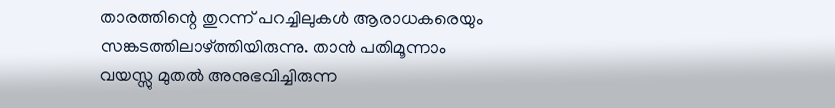താരത്തിന്റെ തുറന്ന് പറച്ചിലുകള്‍ ആരാധകരെയും സങ്കടത്തിലാഴ്ത്തിയിരുന്നു. താന്‍ പതിമൂന്നാം വയസ്സു മുതല്‍ അനുഭവിച്ചിരുന്ന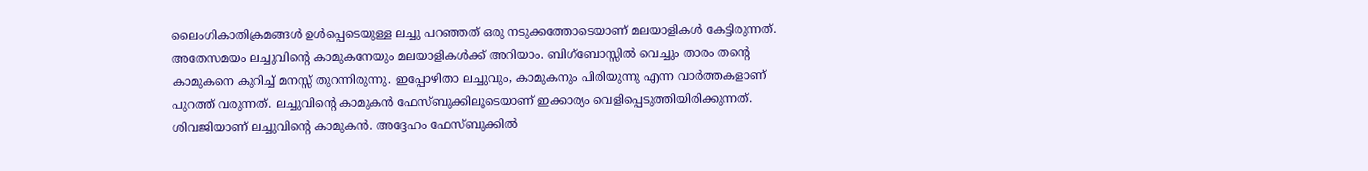ലൈംഗികാതിക്രമങ്ങള്‍ ഉള്‍പ്പെടെയുള്ള ലച്ചു പറഞ്ഞത് ഒരു നടുക്കത്തോടെയാണ് മലയാളികള്‍ കേട്ടിരുന്നത്. അതേസമയം ലച്ചുവിന്റെ കാമുകനേയും മലയാളികള്‍ക്ക് അറിയാം. ബിഗ്ബോസ്സില്‍ വെച്ചും താരം തന്റെ കാമുകനെ കുറിച്ച് മനസ്സ് തുറന്നിരുന്നു. ഇപ്പോഴിതാ ലച്ചുവും, കാമുകനും പിരിയുന്നു എന്ന വാര്‍ത്തകളാണ് പുറത്ത് വരുന്നത്. ലച്ചുവിന്റെ കാമുകന്‍ ഫേസ്ബുക്കിലൂടെയാണ് ഇക്കാര്യം വെളിപ്പെടുത്തിയിരിക്കുന്നത്. ശിവജിയാണ് ലച്ചുവിന്റെ കാമുകന്‍. അദ്ദേഹം ഫേസ്ബുക്കില്‍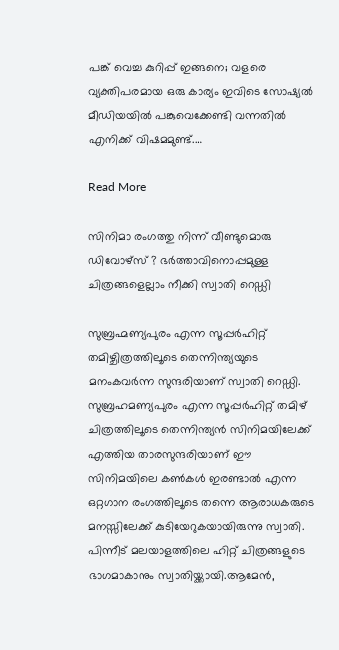പങ്ക് വെച്ച കുറിപ്പ് ഇങ്ങനെ; വളരെ വ്യക്തിപരമായ ഒരു കാര്യം ഇവിടെ സോഷ്യല്‍ മീഡിയയില്‍ പങ്കുവെക്കേണ്ടി വന്നതില്‍ എനിക്ക് വിഷമമുണ്ട്.…

Read More

സിനിമാ രംഗത്തു നിന്ന് വീണ്ടുമൊരു ഡിവോഴ്‌സ് ? ഭര്‍ത്താവിനൊപ്പമുള്ള ചിത്രങ്ങളെല്ലാം നീക്കി സ്വാതി റെഡ്ഡി

സുബ്രഹ്മണ്യപുരം എന്ന സൂപ്പര്‍ഹിറ്റ് തമിഴ്ചിത്രത്തിലൂടെ തെന്നിന്ത്യയുടെ മനംകവര്‍ന്ന സുന്ദരിയാണ് സ്വാതി റെഡ്ഡി. സുബ്രഹമണ്യപുരം എന്ന സൂപ്പര്‍ഹിറ്റ് തമിഴ് ചിത്രത്തിലൂടെ തെന്നിന്ത്യന്‍ സിനിമയിലേക്ക് എത്തിയ താരസുന്ദരിയാണ് ഈ സിനിമയിലെ കണ്‍കള്‍ ഇരണ്ടാല്‍ എന്ന ഒറ്റഗാന രംഗത്തിലൂടെ തന്നെ ആരാധകരുടെ മനസ്സിലേക്ക് കുടിയേറുകയായിരുന്നു സ്വാതി. പിന്നീട് മലയാളത്തിലെ ഹിറ്റ് ചിത്രങ്ങളുടെ ഭാഗമാകാനും സ്വാതിയ്ക്കായി.ആമേന്‍,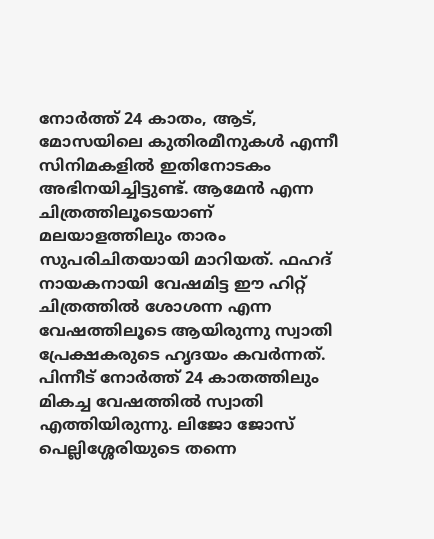നോര്‍ത്ത് 24 കാതം, ആട്, മോസയിലെ കുതിരമീനുകള്‍ എന്നീ സിനിമകളില്‍ ഇതിനോടകം അഭിനയിച്ചിട്ടുണ്ട്. ആമേന്‍ എന്ന ചിത്രത്തിലൂടെയാണ് മലയാളത്തിലും താരം സുപരിചിതയായി മാറിയത്. ഫഹദ് നായകനായി വേഷമിട്ട ഈ ഹിറ്റ് ചിത്രത്തില്‍ ശോശന്ന എന്ന വേഷത്തിലൂടെ ആയിരുന്നു സ്വാതി പ്രേക്ഷകരുടെ ഹൃദയം കവര്‍ന്നത്. പിന്നീട് നോര്‍ത്ത് 24 കാതത്തിലും മികച്ച വേഷത്തില്‍ സ്വാതി എത്തിയിരുന്നു. ലിജോ ജോസ് പെല്ലിശ്ശേരിയുടെ തന്നെ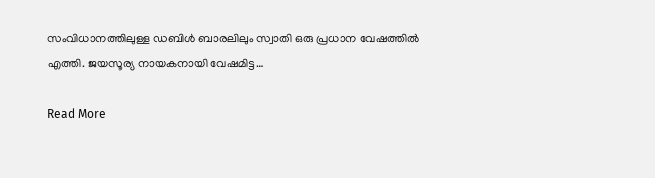സംവിധാനത്തിലുള്ള ഡബിള്‍ ബാരലിലും സ്വാതി ഒരു പ്രധാന വേഷത്തില്‍ എത്തി. ജയസൂര്യ നായകനായി വേഷമിട്ട…

Read More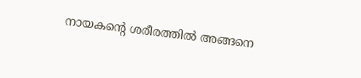നായകന്റെ ശരീരത്തില്‍ അങ്ങനെ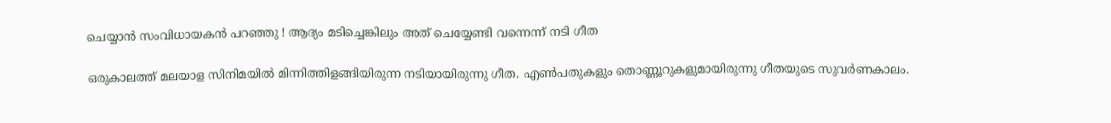ചെയ്യാന്‍ സംവിധായകന്‍ പറഞ്ഞു ! ആദ്യം മടിച്ചെങ്കിലും അത് ചെയ്യേണ്ടി വന്നെന്ന് നടി ഗീത

ഒരുകാലത്ത് മലയാള സിനിമയില്‍ മിന്നിത്തിളങ്ങിയിരുന്ന നടിയായിരുന്നു ഗീത. എണ്‍പതുകളും തൊണ്ണൂറുകളുമായിരുന്നു ഗീതയുടെ സുവര്‍ണകാലം.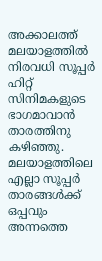അക്കാലത്ത് മലയാളത്തില്‍ നിരവധി സൂപ്പര്‍ ഹിറ്റ് സിനിമകളുടെ ഭാഗമാവാന്‍ താരത്തിനു കഴിഞ്ഞു. മലയാളത്തിലെ എല്ലാ സൂപ്പര്‍ താരങ്ങള്‍ക്ക് ഒപ്പവും അന്നത്തെ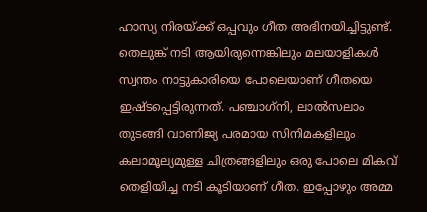ഹാസ്യ നിരയ്ക്ക് ഒപ്പവും ഗീത അഭിനയിച്ചിട്ടുണ്ട്. തെലുങ്ക് നടി ആയിരുന്നെങ്കിലും മലയാളികള്‍ സ്വന്തം നാട്ടുകാരിയെ പോലെയാണ് ഗീതയെ ഇഷ്ടപ്പെട്ടിരുന്നത്. പഞ്ചാഗ്‌നി, ലാല്‍സലാം തുടങ്ങി വാണിജ്യ പരമായ സിനിമകളിലും കലാമൂല്യമുള്ള ചിത്രങ്ങളിലും ഒരു പോലെ മികവ് തെളിയിച്ച നടി കൂടിയാണ് ഗീത. ഇപ്പോഴും അമ്മ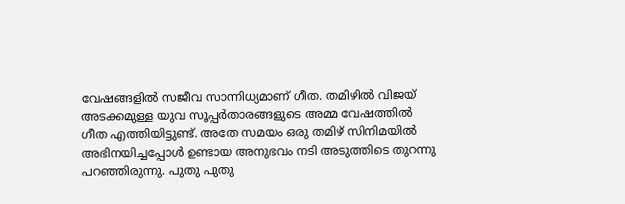വേഷങ്ങളില്‍ സജീവ സാന്നിധ്യമാണ് ഗീത. തമിഴില്‍ വിജയ് അടക്കമുള്ള യുവ സൂപ്പര്‍താരങ്ങളുടെ അമ്മ വേഷത്തില്‍ ഗീത എത്തിയിട്ടുണ്ട്. അതേ സമയം ഒരു തമിഴ് സിനിമയില്‍ അഭിനയിച്ചപ്പോള്‍ ഉണ്ടായ അനുഭവം നടി അടുത്തിടെ തുറന്നു പറഞ്ഞിരുന്നു. പുതു പുതു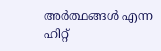അര്‍ത്ഥങ്ങള്‍ എന്ന ഹിറ്റ്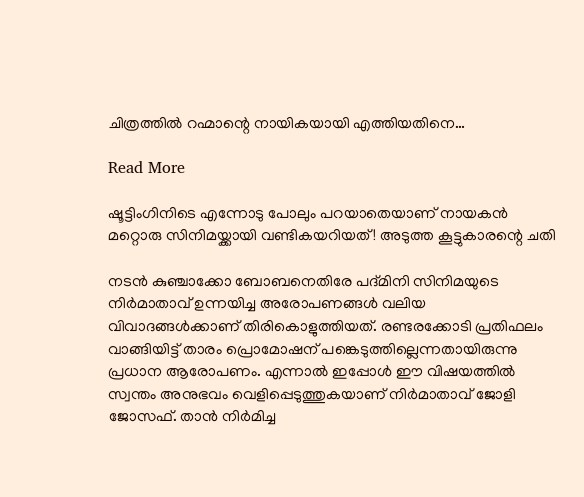ചിത്രത്തില്‍ റഹ്മാന്റെ നായികയായി എത്തിയതിനെ…

Read More

ഷൂട്ടിംഗിനിടെ എന്നോടു പോലും പറയാതെയാണ് നായകന്‍ മറ്റൊരു സിനിമയ്ക്കായി വണ്ടികയറിയത് ! അടുത്ത കൂട്ടുകാരന്റെ ചതി

നടന്‍ കുഞ്ചാക്കോ ബോബനെതിരേ പദ്മിനി സിനിമയുടെ നിര്‍മാതാവ് ഉന്നയിച്ച അരോപണങ്ങള്‍ വലിയ വിവാദങ്ങള്‍ക്കാണ് തിരികൊളുത്തിയത്. രണ്ടരക്കോടി പ്രതിഫലം വാങ്ങിയിട്ട് താരം പ്രൊമോഷന് പങ്കെടുത്തില്ലെന്നതായിരുന്നു പ്രധാന ആരോപണം. എന്നാല്‍ ഇപ്പോള്‍ ഈ വിഷയത്തില്‍ സ്വന്തം അനുഭവം വെളിപ്പെടുത്തുകയാണ് നിര്‍മാതാവ് ജോളി ജോസഫ്. താന്‍ നിര്‍മിച്ച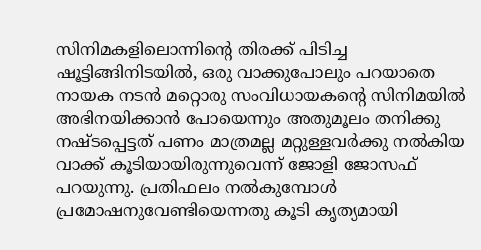സിനിമകളിലൊന്നിന്റെ തിരക്ക് പിടിച്ച ഷൂട്ടിങ്ങിനിടയില്‍, ഒരു വാക്കുപോലും പറയാതെ നായക നടന്‍ മറ്റൊരു സംവിധായകന്റെ സിനിമയില്‍ അഭിനയിക്കാന്‍ പോയെന്നും അതുമൂലം തനിക്കു നഷ്ടപ്പെട്ടത് പണം മാത്രമല്ല മറ്റുള്ളവര്‍ക്കു നല്‍കിയ വാക്ക് കൂടിയായിരുന്നുവെന്ന് ജോളി ജോസഫ് പറയുന്നു. പ്രതിഫലം നല്‍കുമ്പോള്‍ പ്രമോഷനുവേണ്ടിയെന്നതു കൂടി കൃത്യമായി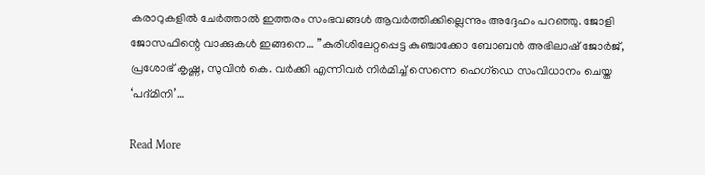കരാറുകളില്‍ ചേര്‍ത്താല്‍ ഇത്തരം സംഭവങ്ങള്‍ ആവര്‍ത്തിക്കില്ലെന്നും അദ്ദേഹം പറഞ്ഞു. ജോളി ജോസഫിന്റെ വാക്കുകള്‍ ഇങ്ങനെ… ”കുരിശിലേറ്റപ്പെട്ട കുഞ്ചാക്കോ ബോബന്‍ അഭിലാഷ് ജോര്‍ജ്, പ്രശോഭ് കൃഷ്ണ, സുവിന്‍ കെ. വര്‍ക്കി എന്നിവര്‍ നിര്‍മിച്ച് സെന്നെ ഹെഗ്ഡെ സംവിധാനം ചെയ്ത ‘പദ്മിനി’…

Read More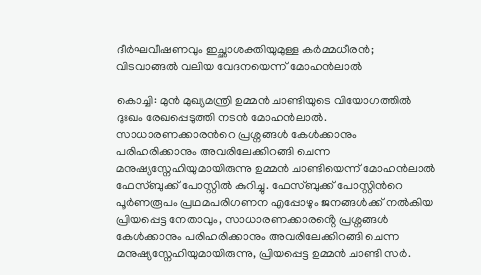ദീർഘവീഷണവും ഇച്ഛാശക്തിയുമുള്ള കർമ്മധീരൻ; വിടവാങ്ങൽ വലിയ വേദനയെന്ന് മോഹൻലാൽ

കൊച്ചി: മുൻ മുഖ്യമന്ത്രി ഉമ്മൻ ചാണ്ടിയുടെ വിയോഗത്തിൽ ദുഃഖം രേഖപ്പെടുത്തി നടൻ മോഹൻലാൽ. സാധാരണക്കാരന്‍റെ പ്രശ്നങ്ങൾ കേൾക്കാനും പരിഹരിക്കാനും അവരിലേക്കിറങ്ങി ചെന്ന മനുഷ്യസ്നേഹിയുമായിരുന്നു ഉമ്മൻ ചാണ്ടിയെന്ന് മോഹൻലാൽ ഫേസ്ബുക്ക് പോസ്റ്റിൽ കുറിച്ചു. ഫേസ്ബുക്ക് പോസ്റ്റിന്‍റെ പൂർണരൂപം പ്രഥമപരിഗണന എപ്പോഴും ജനങ്ങൾക്ക് നൽകിയ പ്രിയപ്പെട്ട നേതാവും, സാധാരണക്കാരൻ്റെ പ്രശ്നങ്ങൾ കേൾക്കാനും പരിഹരിക്കാനും അവരിലേക്കിറങ്ങി ചെന്ന മനുഷ്യസ്നേഹിയുമായിരുന്നു, പ്രിയപ്പെട്ട ഉമ്മൻ ചാണ്ടി സർ.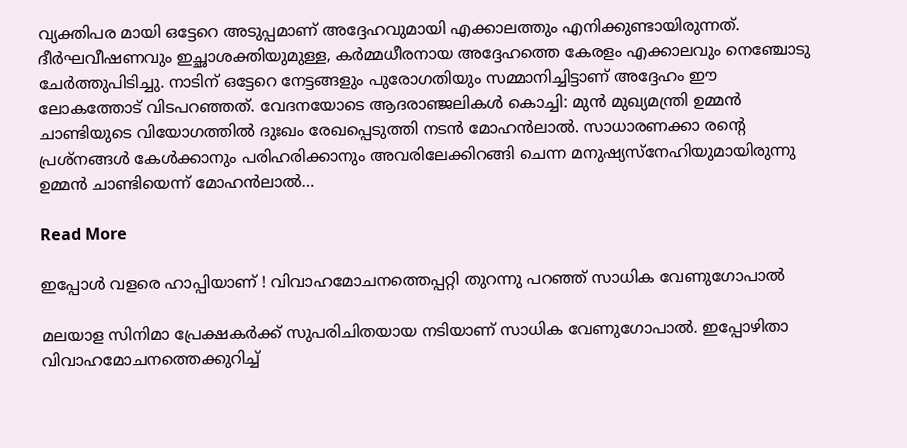വ്യക്തിപര മായി ഒട്ടേറെ അടുപ്പമാണ് അദ്ദേഹവുമായി എക്കാലത്തും എനിക്കുണ്ടായിരുന്നത്. ദീർഘവീഷണവും ഇച്ഛാശക്തിയുമുള്ള, കർമ്മധീരനായ അദ്ദേഹത്തെ കേരളം എക്കാലവും നെഞ്ചോടു ചേർത്തുപിടിച്ചു. നാടിന് ഒട്ടേറെ നേട്ടങ്ങളും പുരോഗതിയും സമ്മാനിച്ചിട്ടാണ് അദ്ദേഹം ഈ ലോകത്തോട് വിടപറഞ്ഞത്. വേദനയോടെ ആദരാഞ്ജലികൾ കൊച്ചി: മുൻ മുഖ്യമന്ത്രി ഉമ്മൻ ചാണ്ടിയുടെ വിയോഗത്തിൽ ദുഃഖം രേഖപ്പെടുത്തി നടൻ മോഹൻലാൽ. സാധാരണക്കാ രന്‍റെ പ്രശ്നങ്ങൾ കേൾക്കാനും പരിഹരിക്കാനും അവരിലേക്കിറങ്ങി ചെന്ന മനുഷ്യസ്നേഹിയുമായിരുന്നു ഉമ്മൻ ചാണ്ടിയെന്ന് മോഹൻലാൽ…

Read More

ഇപ്പോള്‍ വളരെ ഹാപ്പിയാണ് ! വിവാഹമോചനത്തെപ്പറ്റി തുറന്നു പറഞ്ഞ് സാധിക വേണുഗോപാല്‍

മലയാള സിനിമാ പ്രേക്ഷകര്‍ക്ക് സുപരിചിതയായ നടിയാണ് സാധിക വേണുഗോപാല്‍. ഇപ്പോഴിതാ വിവാഹമോചനത്തെക്കുറിച്ച്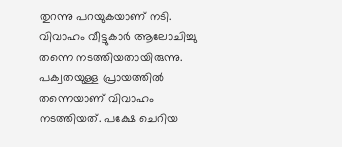തുറന്നു പറയുകയാണ് നടി. വിവാഹം വീട്ടുകാര്‍ ആലോചിച്ചു തന്നെ നടത്തിയതായിരുന്നു. പക്വതയുള്ള പ്രായത്തില്‍ തന്നെയാണ് വിവാഹം നടത്തിയത്. പക്ഷേ ചെറിയ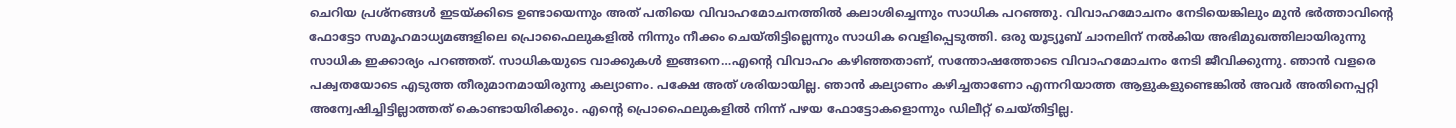ചെറിയ പ്രശ്‌നങ്ങള്‍ ഇടയ്ക്കിടെ ഉണ്ടായെന്നും അത് പതിയെ വിവാഹമോചനത്തില്‍ കലാശിച്ചെന്നും സാധിക പറഞ്ഞു. വിവാഹമോചനം നേടിയെങ്കിലും മുന്‍ ഭര്‍ത്താവിന്റെ ഫോട്ടോ സമൂഹമാധ്യമങ്ങളിലെ പ്രൊഫൈലുകളില്‍ നിന്നും നീക്കം ചെയ്തിട്ടില്ലെന്നും സാധിക വെളിപ്പെടുത്തി. ഒരു യൂട്യൂബ് ചാനലിന് നല്‍കിയ അഭിമുഖത്തിലായിരുന്നു സാധിക ഇക്കാര്യം പറഞ്ഞത്. സാധികയുടെ വാക്കുകള്‍ ഇങ്ങനെ…എന്റെ വിവാഹം കഴിഞ്ഞതാണ്, സന്തോഷത്തോടെ വിവാഹമോചനം നേടി ജീവിക്കുന്നു. ഞാന്‍ വളരെ പക്വതയോടെ എടുത്ത തീരുമാനമായിരുന്നു കല്യാണം. പക്ഷേ അത് ശരിയായില്ല. ഞാന്‍ കല്യാണം കഴിച്ചതാണോ എന്നറിയാത്ത ആളുകളുണ്ടെങ്കില്‍ അവര്‍ അതിനെപ്പറ്റി അന്വേഷിച്ചിട്ടില്ലാത്തത് കൊണ്ടായിരിക്കും. എന്റെ പ്രൊഫൈലുകളില്‍ നിന്ന് പഴയ ഫോട്ടോകളൊന്നും ഡിലീറ്റ് ചെയ്തിട്ടില്ല.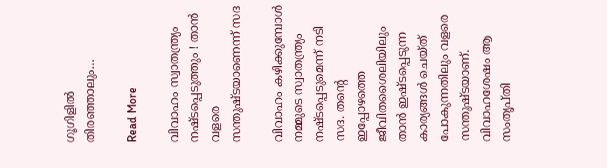ഗൂഗിളില്‍ തിരഞ്ഞാലും…

Read More

വിവാഹം സ്വാതന്ത്ര്യം നഷ്ടപ്പെടുത്തും ! താന്‍ വളരെ സന്തുഷ്ടയാണെന്ന് സദ

വിവാഹം കഴിക്കുമ്പോള്‍ നമ്മുടെ സ്വാതന്ത്ര്യം നഷ്ടപ്പെടുമെന്ന് നടി സദ. തന്റെ ഇപ്പോഴത്തെ ജീവിതശൈലിയിലും താന്‍ ഇഷ്ടപ്പെടുന്ന കാര്യങ്ങള്‍ ചെയ്ത് പോകുന്നതിലും വളരെ സന്തുഷ്ടയാണ്. വിവാഹശേഷം ആ സംതൃപ്തി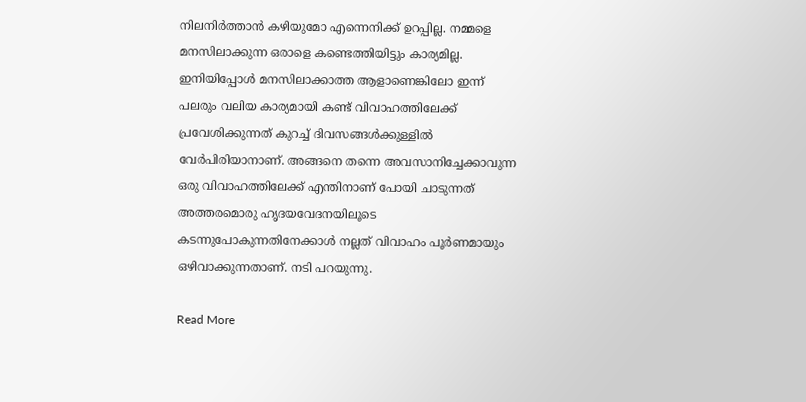നിലനിര്‍ത്താന്‍ കഴിയുമോ എന്നെനിക്ക് ഉറപ്പില്ല. നമ്മളെ മനസിലാക്കുന്ന ഒരാളെ കണ്ടെത്തിയിട്ടും കാര്യമില്ല. ഇനിയിപ്പോള്‍ മനസിലാക്കാത്ത ആളാണെങ്കിലോ ഇന്ന് പലരും വലിയ കാര്യമായി കണ്ട് വിവാഹത്തിലേക്ക് പ്രവേശിക്കുന്നത് കുറച്ച് ദിവസങ്ങള്‍ക്കുള്ളില്‍ വേര്‍പിരിയാനാണ്. അങ്ങനെ തന്നെ അവസാനിച്ചേക്കാവുന്ന ഒരു വിവാഹത്തിലേക്ക് എന്തിനാണ് പോയി ചാടുന്നത് അത്തരമൊരു ഹൃദയവേദനയിലൂടെ കടന്നുപോകുന്നതിനേക്കാള്‍ നല്ലത് വിവാഹം പൂര്‍ണമായും ഒഴിവാക്കുന്നതാണ്. നടി പറയുന്നു.

Read More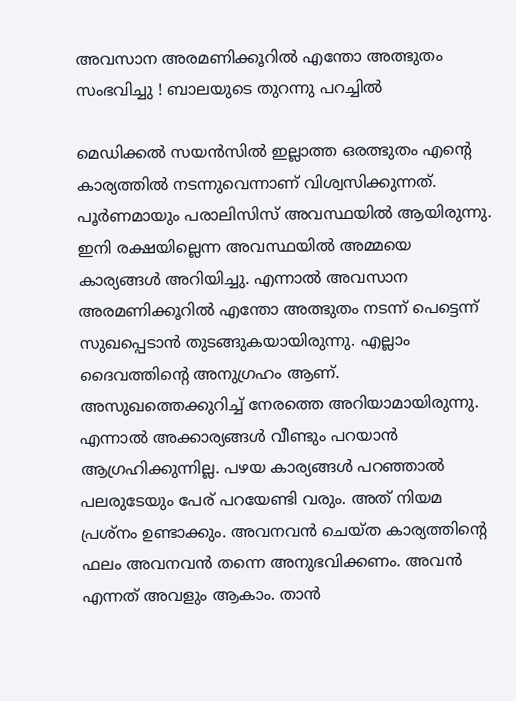അവസാന അരമണിക്കൂറില്‍ എന്തോ അത്ഭുതം സംഭവിച്ചു ! ബാലയുടെ തുറന്നു പറച്ചില്‍

മെഡിക്കല്‍ സയന്‍സില്‍ ഇല്ലാത്ത ഒരത്ഭുതം എന്റെ കാര്യത്തില്‍ നടന്നുവെന്നാണ് വിശ്വസിക്കുന്നത്. പൂര്‍ണമായും പരാലിസിസ് അവസ്ഥയില്‍ ആയിരുന്നു. ഇനി രക്ഷയില്ലെന്ന അവസ്ഥയില്‍ അമ്മയെ കാര്യങ്ങള്‍ അറിയിച്ചു. എന്നാല്‍ അവസാന അരമണിക്കൂറില്‍ എന്തോ അത്ഭുതം നടന്ന് പെട്ടെന്ന് സുഖപ്പെടാന്‍ തുടങ്ങുകയായിരുന്നു. എല്ലാം ദൈവത്തിന്റെ അനുഗ്രഹം ആണ്. അസുഖത്തെക്കുറിച്ച് നേരത്തെ അറിയാമായിരുന്നു. എന്നാല്‍ അക്കാര്യങ്ങള്‍ വീണ്ടും പറയാന്‍ ആഗ്രഹിക്കുന്നില്ല. പഴയ കാര്യങ്ങള്‍ പറഞ്ഞാല്‍ പലരുടേയും പേര് പറയേണ്ടി വരും. അത് നിയമ പ്രശ്‌നം ഉണ്ടാക്കും. അവനവന്‍ ചെയ്ത കാര്യത്തിന്റെ ഫലം അവനവന്‍ തന്നെ അനുഭവിക്കണം. അവന്‍ എന്നത് അവളും ആകാം. താന്‍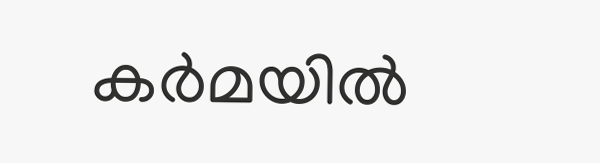കര്‍മയില്‍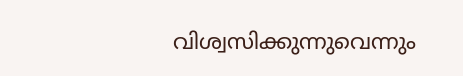വിശ്വസിക്കുന്നുവെന്നും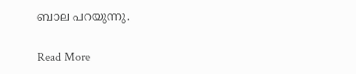ബാല പറയുന്നു.

Read More